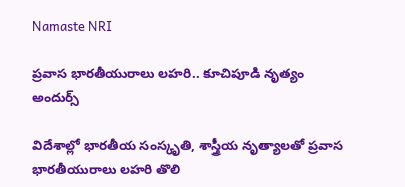Namaste NRI

ప్రవాస భారతీయురాలు లహరి.. కూచిపూడి నృత్యం అందుర్స్‌

విదేశాల్లో భారతీయ సంస్కృతి, శాస్త్రీయ నృత్యాలతో ప్రవాస భారతీయురాలు లహరి తొలి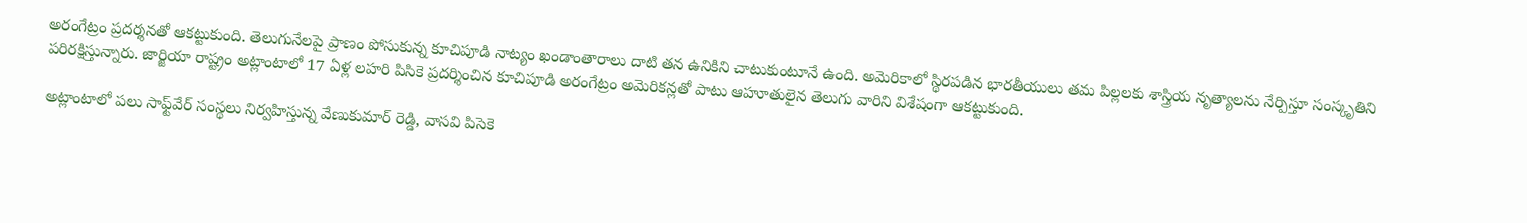అరంగేట్రం ప్రదర్శనతో ఆకట్టుకుంది. తెలుగునేలపై ప్రాణం పోసుకున్న కూచిపూడి నాట్యం ఖండాంతారాలు దాటి తన ఉనికిని చాటుకుంటూనే ఉంది. అమెరికాలో స్థిరపడిన భారతీయులు తమ పిల్లలకు శాస్త్రియ నృత్యాలను నేర్పిస్తూ సంస్కృతిని పరిరక్షిస్తున్నారు. జార్జియా రాష్ట్రం అట్లాంటాలో 17 ఏళ్ల లహరి పిసికె ప్రదర్శించిన కూచిపూడి అరంగేట్రం అమెరికన్లతో పాటు ఆహూతులైన తెలుగు వారిని విశేషంగా ఆకట్టుకుంది.

అట్లాంటాలో పలు సాఫ్ట్‌వేర్‌ సంస్థలు నిర్వహిస్తున్న వేణుకుమార్‌ రెడ్డి, వాసవి పిసెకె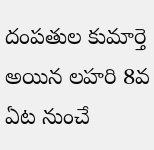దంపతుల కుమార్తె అయిన లహరి 8వ ఏట నుంచే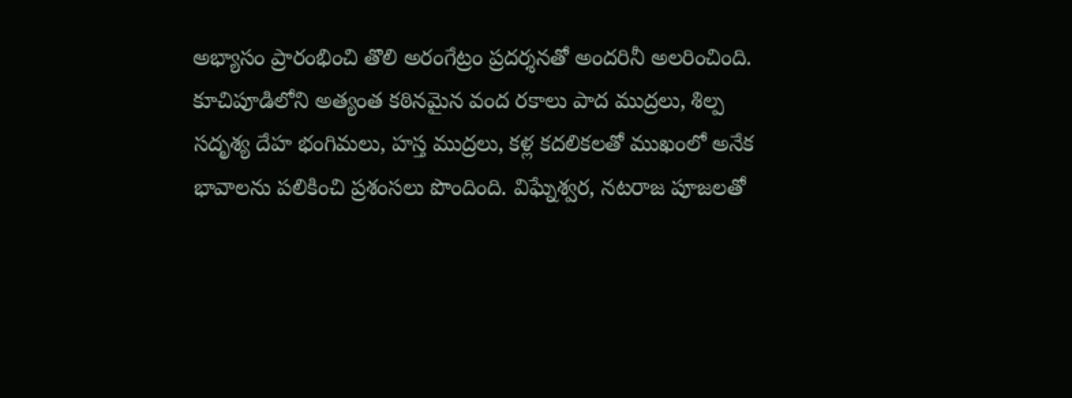అభ్యాసం ప్రారంభించి తొలి అరంగేట్రం ప్రదర్శనతో అందరినీ అలరించింది. కూచిపూడిలోని అత్యంత కఠినమైన వంద రకాలు పాద ముద్రలు, శిల్ప సదృశ్య దేహ భంగిమలు, హస్త ముద్రలు, కళ్ల కదలికలతో ముఖంలో అనేక భావాలను పలికించి ప్రశంసలు పొందింది. విఘ్నేశ్వర, నటరాజ పూజలతో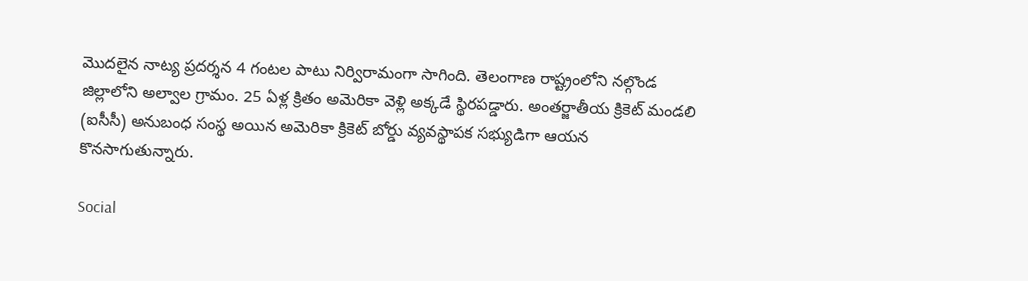మొదలైన నాట్య ప్రదర్శన 4 గంటల పాటు నిర్విరామంగా సాగింది. తెలంగాణ రాష్ట్రంలోని నల్గొండ జిల్లాలోని అల్వాల గ్రామం. 25 ఏళ్ల క్రితం అమెరికా వెళ్లి అక్కడే స్థిరపడ్డారు. అంతర్జాతీయ క్రికెట్‌ మండలి (ఐసీసీ) అనుబంధ సంస్థ అయిన అమెరికా క్రికెట్‌ బోర్డు వ్యవస్థాపక సభ్యుడిగా ఆయన కొనసాగుతున్నారు.

Social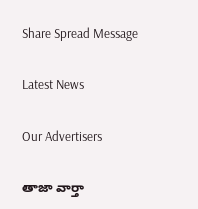Share Spread Message

Latest News

Our Advertisers

తాజా వార్తా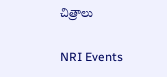చిత్రాలు

NRI Events